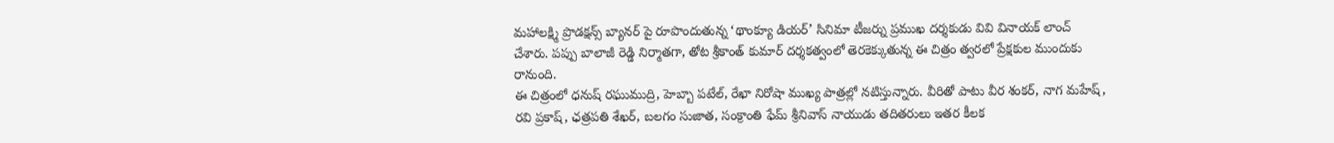మహాలక్ష్మి ప్రొడక్షన్స్ బ్యానర్ పై రూపొందుతున్న ‘థాంక్యూ డియర్’ సినిమా టీజర్ను ప్రముఖ దర్శకుడు వివి వినాయక్ లాంచ్ చేశారు. పప్పు బాలాజీ రెడ్డి నిర్మాతగా, తోట శ్రీకాంత్ కుమార్ దర్శకత్వంలో తెరకెక్కుతున్న ఈ చిత్రం త్వరలో ప్రేక్షకుల ముందుకు రానుంది.
ఈ చిత్రంలో ధనుష్ రఘుముద్రి, హెబ్బా పటేల్, రేఖా నిరోషా ముఖ్య పాత్రల్లో నటిస్తున్నారు. వీరితో పాటు వీర శంకర్, నాగ మహేష్, రవి ప్రకాష్, ఛత్రపతి శేఖర్, బలగం సుజాత, సంక్రాంతి ఫేమ్ శ్రీనివాస్ నాయుడు తదితరులు ఇతర కీలక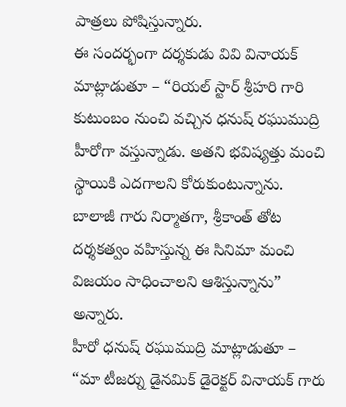పాత్రలు పోషిస్తున్నారు.
ఈ సందర్భంగా దర్శకుడు వివి వినాయక్ మాట్లాడుతూ – “రియల్ స్టార్ శ్రీహరి గారి కుటుంబం నుంచి వచ్చిన ధనుష్ రఘుముద్రి హీరోగా వస్తున్నాడు. అతని భవిష్యత్తు మంచి స్థాయికి ఎదగాలని కోరుకుంటున్నాను. బాలాజీ గారు నిర్మాతగా, శ్రీకాంత్ తోట దర్శకత్వం వహిస్తున్న ఈ సినిమా మంచి విజయం సాధించాలని ఆశిస్తున్నాను” అన్నారు.
హీరో ధనుష్ రఘుముద్రి మాట్లాడుతూ – “మా టీజర్ను డైనమిక్ డైరెక్టర్ వినాయక్ గారు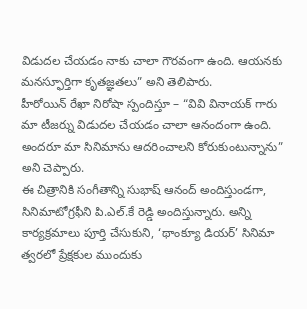విడుదల చేయడం నాకు చాలా గౌరవంగా ఉంది. ఆయనకు మనస్ఫూర్తిగా కృతజ్ఞతలు” అని తెలిపారు.
హీరోయిన్ రేఖా నిరోషా స్పందిస్తూ – “వివి వినాయక్ గారు మా టీజర్ను విడుదల చేయడం చాలా ఆనందంగా ఉంది. అందరూ మా సినిమాను ఆదరించాలని కోరుకుంటున్నాను” అని చెప్పారు.
ఈ చిత్రానికి సంగీతాన్ని సుభాష్ ఆనంద్ అందిస్తుండగా, సినిమాటోగ్రఫీని పి.ఎల్.కే రెడ్డి అందిస్తున్నారు. అన్ని కార్యక్రమాలు పూర్తి చేసుకుని, ‘థాంక్యూ డియర్’ సినిమా త్వరలో ప్రేక్షకుల ముందుకు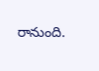రానుంది.